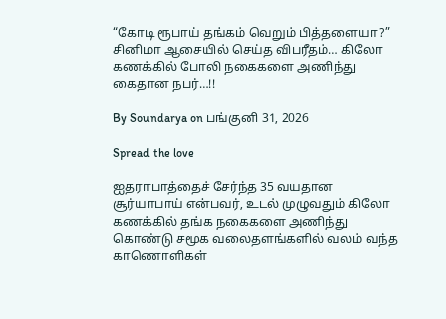“கோடி ரூபாய் தங்கம் வெறும் பித்தளையா?” சினிமா ஆசையில் செய்த விபரீதம்… கிலோ கணக்கில் போலி நகைகளை அணிந்து கைதான நபர்…!!

By Soundarya on பங்குனி 31, 2026

Spread the love

ஐதராபாத்தைச் சேர்ந்த 35 வயதான சூர்யாபாய் என்பவர், உடல் முழுவதும் கிலோ கணக்கில் தங்க நகைகளை அணிந்து கொண்டு சமூக வலைதளங்களில் வலம் வந்த காணொளிகள்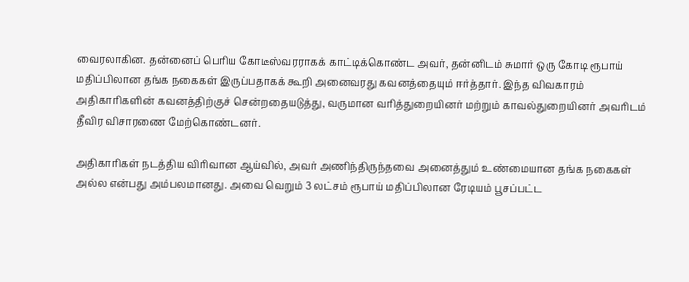வைரலாகின. தன்னைப் பெரிய கோடீஸ்வரராகக் காட்டிக்கொண்ட அவர், தன்னிடம் சுமார் ஒரு கோடி ரூபாய் மதிப்பிலான தங்க நகைகள் இருப்பதாகக் கூறி அனைவரது கவனத்தையும் ஈர்த்தார். இந்த விவகாரம் அதிகாரிகளின் கவனத்திற்குச் சென்றதையடுத்து, வருமான வரித்துறையினர் மற்றும் காவல்துறையினர் அவரிடம் தீவிர விசாரணை மேற்கொண்டனர்.

அதிகாரிகள் நடத்திய விரிவான ஆய்வில், அவர் அணிந்திருந்தவை அனைத்தும் உண்மையான தங்க நகைகள் அல்ல என்பது அம்பலமானது. அவை வெறும் 3 லட்சம் ரூபாய் மதிப்பிலான ரேடியம் பூசப்பட்ட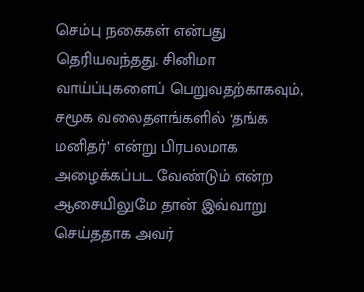செம்பு நகைகள் என்பது தெரியவந்தது. சினிமா வாய்ப்புகளைப் பெறுவதற்காகவும், சமூக வலைதளங்களில் ‘தங்க மனிதர்’ என்று பிரபலமாக அழைக்கப்பட வேண்டும் என்ற ஆசையிலுமே தான் இவ்வாறு செய்ததாக அவர்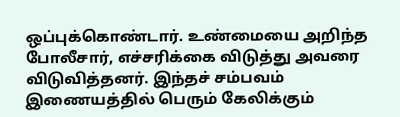ஒப்புக்கொண்டார். உண்மையை அறிந்த போலீசார், எச்சரிக்கை விடுத்து அவரை விடுவித்தனர். இந்தச் சம்பவம் இணையத்தில் பெரும் கேலிக்கும்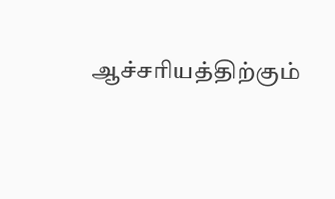ஆச்சரியத்திற்கும்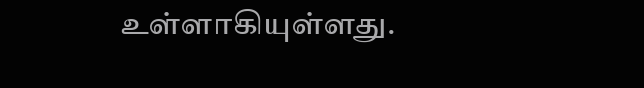உள்ளாகியுள்ளது.